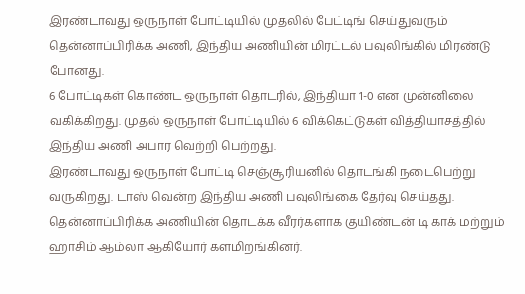இரண்டாவது ஒருநாள் போட்டியில் முதலில் பேட்டிங் செய்துவரும் தென்னாப்பிரிக்க அணி, இந்திய அணியின் மிரட்டல் பவுலிங்கில் மிரண்டு போனது.
6 போட்டிகள் கொண்ட ஒருநாள் தொடரில், இந்தியா 1-0 என முன்னிலை வகிக்கிறது. முதல் ஒருநாள் போட்டியில் 6 விக்கெட்டுகள் வித்தியாசத்தில் இந்திய அணி அபார வெற்றி பெற்றது.
இரண்டாவது ஒருநாள் போட்டி செஞ்சூரியனில் தொடங்கி நடைபெற்று வருகிறது. டாஸ் வென்ற இந்திய அணி பவுலிங்கை தேர்வு செய்தது. தென்னாப்பிரிக்க அணியின் தொடக்க வீரர்களாக குயிண்டன் டி காக் மற்றும் ஹாசிம் ஆம்லா ஆகியோர் களமிறங்கினர்.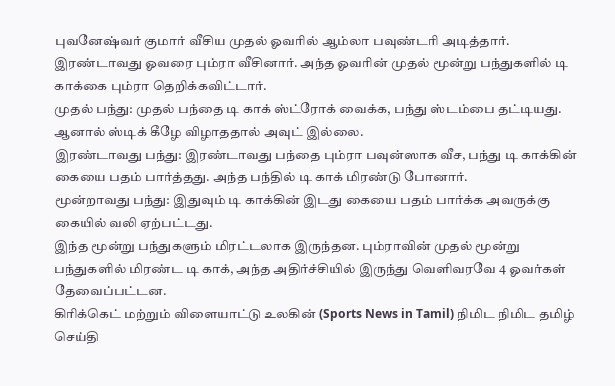புவனேஷ்வர் குமார் வீசிய முதல் ஓவரில் ஆம்லா பவுண்டரி அடித்தார். இரண்டாவது ஓவரை பும்ரா வீசினார். அந்த ஓவரின் முதல் மூன்று பந்துகளில் டி காக்கை பும்ரா தெறிக்கவிட்டார்.
முதல் பந்து: முதல் பந்தை டி காக் ஸ்ட்ரோக் வைக்க, பந்து ஸ்டம்பை தட்டியது. ஆனால் ஸ்டிக் கீழே விழாததால் அவுட் இல்லை.
இரண்டாவது பந்து: இரண்டாவது பந்தை பும்ரா பவுன்ஸாக வீச, பந்து டி காக்கின் கையை பதம் பார்த்தது. அந்த பந்தில் டி காக் மிரண்டு போனார்.
மூன்றாவது பந்து: இதுவும் டி காக்கின் இடது கையை பதம் பார்க்க அவருக்கு கையில் வலி ஏற்பட்டது.
இந்த மூன்று பந்துகளும் மிரட்டலாக இருந்தன. பும்ராவின் முதல் மூன்று பந்துகளில் மிரண்ட டி காக், அந்த அதிர்ச்சியில் இருந்து வெளிவரவே 4 ஓவர்கள் தேவைப்பட்டன.
கிரிக்கெட் மற்றும் விளையாட்டு உலகின் (Sports News in Tamil) நிமிட நிமிட தமிழ் செய்தி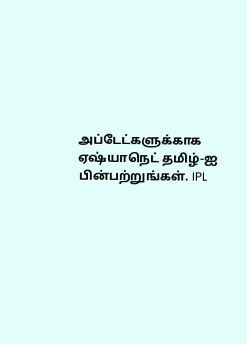அப்டேட்களுக்காக ஏஷ்யாநெட் தமிழ்-ஐ பின்பற்றுங்கள். IPL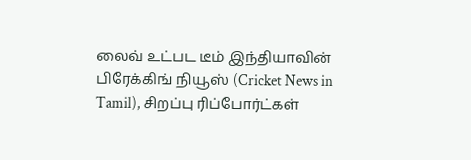லைவ் உட்பட டீம் இந்தியாவின் பிரேக்கிங் நியூஸ் (Cricket News in Tamil), சிறப்பு ரிப்போர்ட்கள்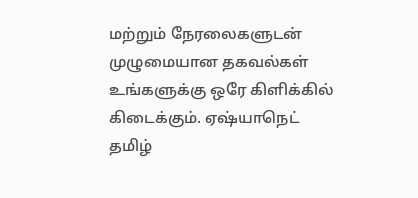மற்றும் நேரலைகளுடன் முழுமையான தகவல்கள் உங்களுக்கு ஒரே கிளிக்கில் கிடைக்கும். ஏஷ்யாநெட் தமிழ்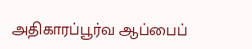அதிகாரப்பூர்வ ஆப்பைப்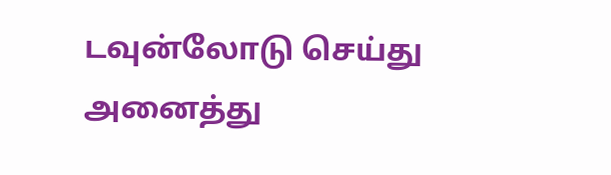டவுன்லோடு செய்து அனைத்து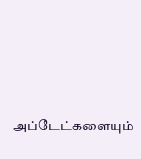அப்டேட்களையும்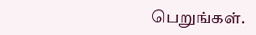பெறுங்கள்.